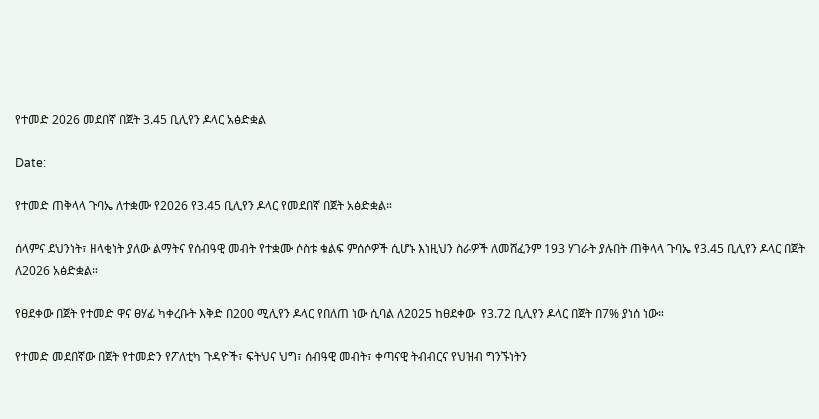የተመድ 2026 መደበኛ በጀት 3.45 ቢሊየን ዶላር አፅድቋል

Date:

የተመድ ጠቅላላ ጉባኤ ለተቋሙ የ2026 የ3.45 ቢሊየን ዶላር የመደበኛ በጀት አፅድቋል።

ሰላምና ደህንነት፣ ዘላቂነት ያለው ልማትና የሰብዓዊ መብት የተቋሙ ሶስቱ ቁልፍ ምሰሶዎች ሲሆኑ እነዚህን ስራዎች ለመሸፈንም 193 ሃገራት ያሉበት ጠቅላላ ጉባኤ የ3.45 ቢሊየን ዶላር በጀት ለ2026 አፅድቋል።

የፀደቀው በጀት የተመድ ዋና ፀሃፊ ካቀረቡት እቅድ በ200 ሚሊየን ዶላር የበለጠ ነው ሲባል ለ2025 ከፀደቀው  የ3.72 ቢሊየን ዶላር በጀት በ7% ያነሰ ነው።

የተመድ መደበኛው በጀት የተመድን የፖለቲካ ጉዳዮች፣ ፍትህና ህግ፣ ሰብዓዊ መብት፣ ቀጣናዊ ትብብርና የህዝብ ግንኙነትን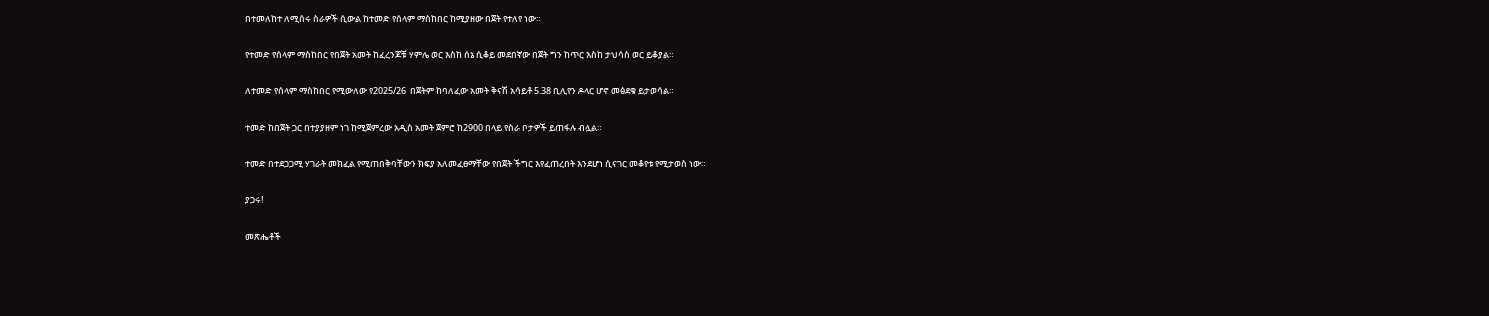በተመለከተ ለሚሰሩ ስራዎች ሲውል ከተመድ የሰላም ማስከበር ከሚያዘው በጀት የተለየ ነው።

የተመድ የሰላም ማስከበር የበጀት አመት ከፈረንጆቹ ሃምሌ ወር እስከ ሰኔ ሲቆይ መደበኛው በጀት ግን ከጥር እስከ ታህሳስ ወር ይቆያል።

ለተመድ የሰላም ማስከበር የሚውለው የ2025/26  በጀትም ከባለፈው አመት ቅናሽ አሳይቶ 5.38 ቢሊየን ዶላር ሆኖ መፅደቁ ይታወሳል።

ተመድ ከበጀት ጋር በተያያዘም ነገ ከሚጀምረው አዲስ አመት ጀምሮ ከ2900 በላይ የስራ ቦታዎች ይጠፋሉ ብሏል።

ተመድ በተደጋጋሚ ሃገራት መክፈል የሚጠበቅባቸውን ክፍያ አለመፈፀማቸው የበጀት ችግር እየፈጠረበት እንደሆነ ሲናገር መቆየቱ የሚታወስ ነው።

ያጋሩ!

መጽሔቶች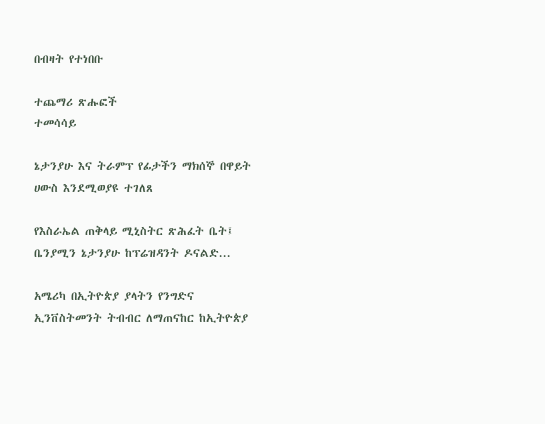በብዛት የተነበቡ

ተጨማሪ ጽሑፎች
ተመሳሳይ

ኔታንያሁ እና ትራምፕ የፊታችን ማክሰኞ በዋይት ሀውስ እንደሚወያዩ ተገለጸ

የእስራኤል ጠቅላይ ሚኒስትር ጽሕፈት ቤት፤ ቤንያሚን ኔታንያሁ ከፕሬዝዳንት ዶናልድ...

አሜሪካ በኢትዮጵያ ያላትን የንግድና ኢንቨስትመንት ትብብር ለማጠናከር ከኢትዮጵያ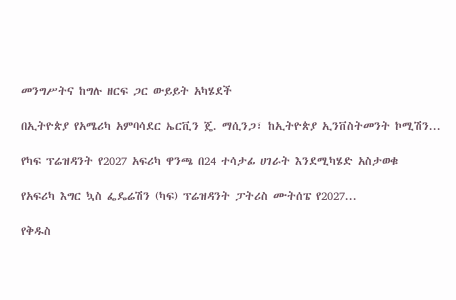መንግሥትና ከግሉ ዘርፍ ጋር ውይይት አካሄደች

በኢትዮጵያ የአሜሪካ አምባሳደር ኤርቪን ጄ. ማሲንጋ፣ ከኢትዮጵያ ኢንቨስትመንት ኮሚሽን...

የካፍ ፕሬዝዳንት የ2027 አፍሪካ ዋንጫ በ24 ተሳታፊ ሀገራት እንደሚካሄድ አስታወቁ

የአፍሪካ እግር ኳስ ፌዴሬሽን (ካፍ) ፕሬዝዳንት ፓትሪስ ሙትሰፔ የ2027...

የቅዱስ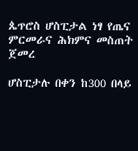ጴጥሮስ ሆስፒታል ነፃ የጤና ምርመራና ሕክምና መስጠት ጀመረ

ሆስፒታሉ በቀን ከ300 በላይ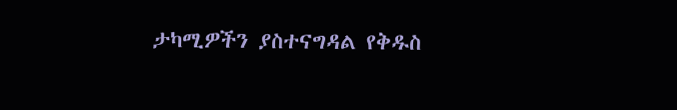ታካሚዎችን ያስተናግዳል የቅዱስ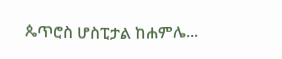ጴጥሮስ ሆስፒታል ከሐምሌ...